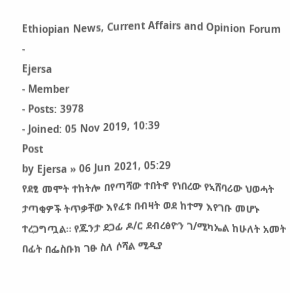Ethiopian News, Current Affairs and Opinion Forum
-
Ejersa
- Member
- Posts: 3978
- Joined: 05 Nov 2019, 10:39
Post
by Ejersa » 06 Jun 2021, 05:29
የደፂ መሞት ተከትሎ በየጣሻው ተበትኖ የነበረው የኣሸባሪው ህወሓት ታጣቂዎች ትጥቃቸው እየፈቱ በብዛት ወደ ከተማ እየገቡ መሆኑ ተረጋግጧል። የጁንታ ደጋፊ ዶ/ር ደብረፅዮን ገ/ሚካኤል ከሁለት አመት በፊት በፌስቡክ ገፁ ስለ ሶሻል ሚዲያ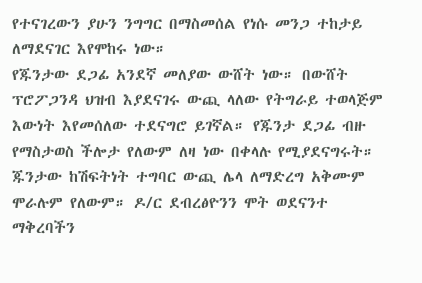የተናገረውን ያሁን ንግግር በማስመሰል የነሱ መንጋ ተከታይ ለማደናገር እየሞከሩ ነው።
የጁንታው ደጋፊ አንደኛ መለያው ውሸት ነው። በውሸት ፕሮፖጋንዳ ህዝብ እያደናገሩ ውጪ ላለው የትግራይ ተወላጅም እውነት እየመሰለው ተደናግሮ ይገኛል። የጁንታ ደጋፊ ብዙ የማስታወስ ችሎታ የለውም ለዛ ነው በቀላሉ የሚያደናግሩት። ጁንታው ከሽፍትነት ተግባር ውጪ ሌላ ለማድረግ አቅሙም ሞራሉም የለውም። ዶ/ር ደብረፅዮንን ሞት ወደናንተ ማቅረባችን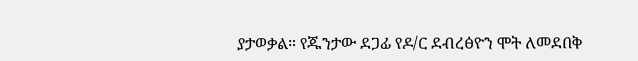ያታወቃል። የጁንታው ደጋፊ የዶ/ር ደብረፅዮን ሞት ለመደበቅ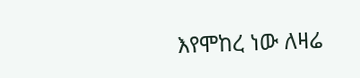እየሞከረ ነው ለዛሬ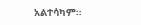አልተሳካም።